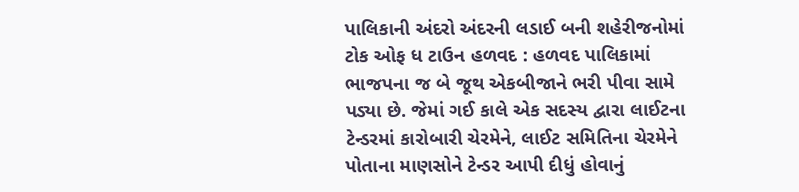પાલિકાની અંદરો અંદરની લડાઈ બની શહેરીજનોમાં ટોક ઓફ ધ ટાઉન હળવદ : હળવદ પાલિકામાં ભાજપના જ બે જૂથ એકબીજાને ભરી પીવા સામે પડ્યા છે. જેમાં ગઈ કાલે એક સદસ્ય દ્વારા લાઈટના ટેન્ડરમાં કારોબારી ચેરમેને, લાઈટ સમિતિના ચેરમેને પોતાના માણસોને ટેન્ડર આપી દીધું હોવાનું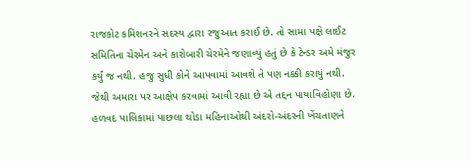રાજકોટ કમિશનરને સદસ્ય દ્વારા રજુઆત કરાઈ છે. તો સામા પક્ષે લાઈટ સમિતિના ચેરમેન અને કારોબારી ચેરમેને જણાવ્યું હતું છે કે ટેન્ડર અમે મંજુર કર્યું જ નથી. હજુ સુધી કોને આપવામાં આવશે તે પણ નક્કી કરાયું નથી. જેથી અમારા પર આક્ષેપ કરવામાં આવી રહ્યા છે એ તદ્દન પાયાવિહોણા છે. હળવદ પાલિકામાં પાછલા થોડા મહિનાઓથી અંદરો-અંદરની ખેંચતાણને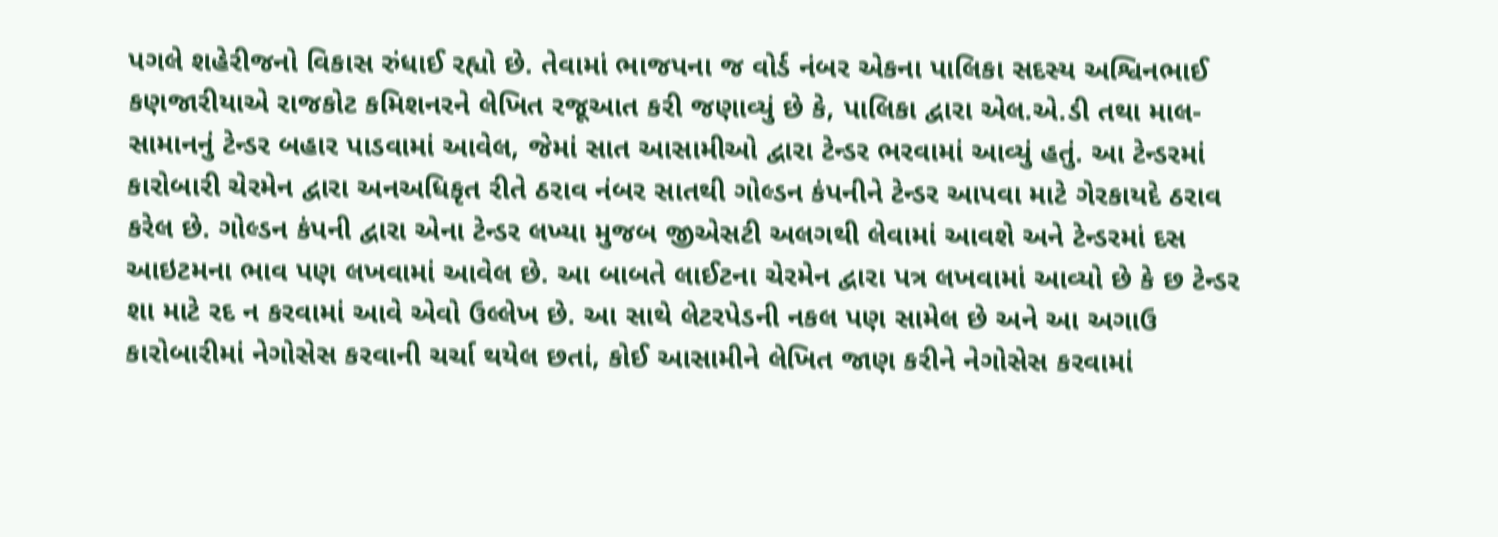પગલે શહેરીજનો વિકાસ રુંધાઈ રહ્યો છે. તેવામાં ભાજપના જ વોર્ડ નંબર એકના પાલિકા સદસ્ય અશ્વિનભાઈ કણજારીયાએ રાજકોટ કમિશનરને લેખિત રજૂઆત કરી જણાવ્યું છે કે, પાલિકા દ્વારા એલ.એ.ડી તથા માલ-સામાનનું ટેન્ડર બહાર પાડવામાં આવેલ, જેમાં સાત આસામીઓ દ્વારા ટેન્ડર ભરવામાં આવ્યું હતું. આ ટેન્ડરમાં કારોબારી ચેરમેન દ્વારા અનઅધિકૃત રીતે ઠરાવ નંબર સાતથી ગોલ્ડન કંપનીને ટેન્ડર આપવા માટે ગેરકાયદે ઠરાવ કરેલ છે. ગોલ્ડન કંપની દ્વારા એના ટેન્ડર લખ્યા મુજબ જીએસટી અલગથી લેવામાં આવશે અને ટેન્ડરમાં દસ આઇટમના ભાવ પણ લખવામાં આવેલ છે. આ બાબતે લાઈટના ચેરમેન દ્વારા પત્ર લખવામાં આવ્યો છે કે છ ટેન્ડર શા માટે રદ ન કરવામાં આવે એવો ઉલ્લેખ છે. આ સાથે લેટરપેડની નકલ પણ સામેલ છે અને આ અગાઉ કારોબારીમાં નેગોસેસ કરવાની ચર્ચા થયેલ છતાં, કોઈ આસામીને લેખિત જાણ કરીને નેગોસેસ કરવામાં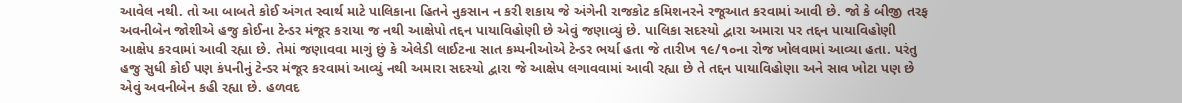આવેલ નથી. તો આ બાબતે કોઈ અંગત સ્વાર્થ માટે પાલિકાના હિતને નુકસાન ન કરી શકાય જે અંગેની રાજકોટ કમિશનરને રજૂઆત કરવામાં આવી છે. જો કે બીજી તરફ અવનીબેન જોશીએ હજુ કોઈના ટેન્ડર મંજૂર કરાયા જ નથી આક્ષેપો તદ્દન પાયાવિહોણી છે એવું જણાવ્યું છે. પાલિકા સદસ્યો દ્વારા અમારા પર તદ્દન પાયાવિહોણી આક્ષેપ કરવામાં આવી રહ્યા છે. તેમાં જણાવવા માગું છું કે એલેડી લાઈટના સાત કમ્પનીઓએ ટેન્ડર ભર્યા હતા જે તારીખ ૧૯/૧૦ના રોજ ખોલવામાં આવ્યા હતા. પરંતુ હજુ સુધી કોઈ પણ કંપનીનું ટેન્ડર મંજૂર કરવામાં આવ્યું નથી અમારા સદસ્યો દ્વારા જે આક્ષેપ લગાવવામાં આવી રહ્યા છે તે તદ્દન પાયાવિહોણા અને સાવ ખોટા પણ છે એવું અવનીબેન કહી રહ્યા છે. હળવદ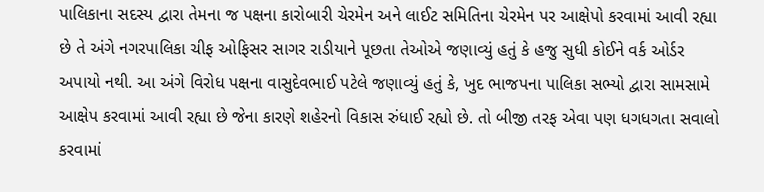પાલિકાના સદસ્ય દ્વારા તેમના જ પક્ષના કારોબારી ચેરમેન અને લાઈટ સમિતિના ચેરમેન પર આક્ષેપો કરવામાં આવી રહ્યા છે તે અંગે નગરપાલિકા ચીફ ઓફિસર સાગર રાડીયાને પૂછતા તેઓએ જણાવ્યું હતું કે હજુ સુધી કોઈને વર્ક ઓર્ડર અપાયો નથી. આ અંગે વિરોધ પક્ષના વાસુદેવભાઈ પટેલે જણાવ્યું હતું કે, ખુદ ભાજપના પાલિકા સભ્યો દ્વારા સામસામે આક્ષેપ કરવામાં આવી રહ્યા છે જેના કારણે શહેરનો વિકાસ રુંધાઈ રહ્યો છે. તો બીજી તરફ એવા પણ ધગધગતા સવાલો કરવામાં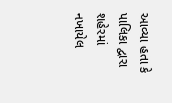આવ્યા હતા કે પાલિકા દ્વારા શહેરમાં નખાયેલ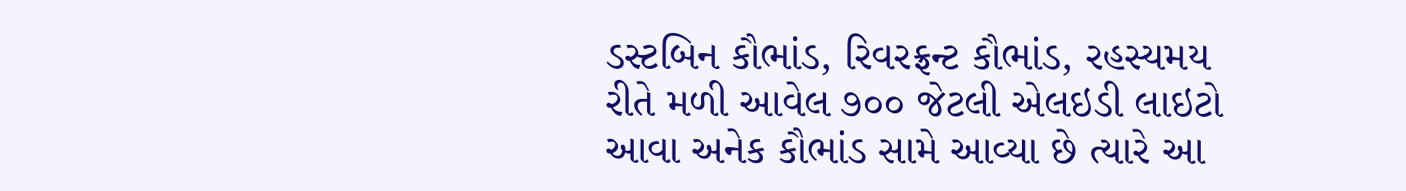ડસ્ટબિન કૌભાંડ, રિવરફ્રન્ટ કૌભાંડ, રહસ્યમય રીતે મળી આવેલ ૭૦૦ જેટલી એલઇડી લાઇટો આવા અનેક કૌભાંડ સામે આવ્યા છે ત્યારે આ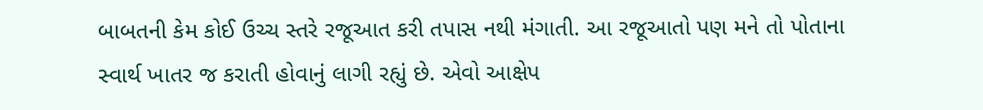બાબતની કેમ કોઈ ઉચ્ચ સ્તરે રજૂઆત કરી તપાસ નથી મંગાતી. આ રજૂઆતો પણ મને તો પોતાના સ્વાર્થ ખાતર જ કરાતી હોવાનું લાગી રહ્યું છે. એવો આક્ષેપ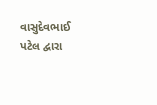વાસુદેવભાઈ પટેલ દ્વારા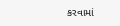કરવામાં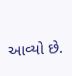આવ્યો છે.